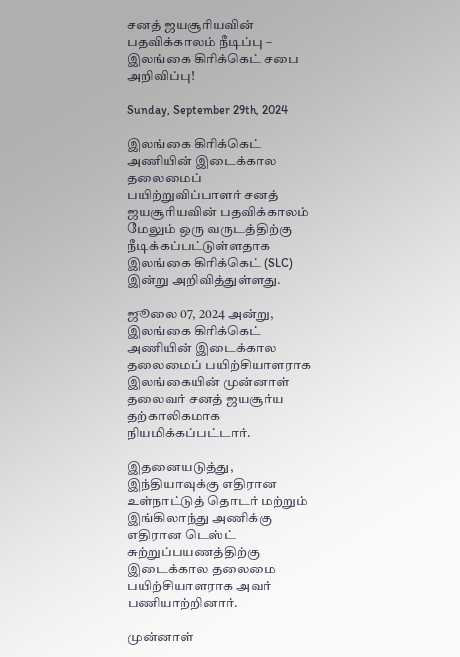சனத் ஜயசூரியவின் பதவிக்காலம் நீடிப்பு – இலங்கை கிரிக்கெட் சபை அறிவிப்பு!

Sunday, September 29th, 2024

இலங்கை கிரிக்கெட் அணியின் இடைக்கால தலைமைப் பயிற்றுவிப்பாளர் சனத் ஜயசூரியவின் பதவிக்காலம் மேலும் ஒரு வருடத்திற்கு நீடிக்கப்பட்டுள்ளதாக இலங்கை கிரிக்கெட் (SLC) இன்று அறிவித்துள்ளது.

ஜூலை 07, 2024 அன்று, இலங்கை கிரிக்கெட் அணியின் இடைக்கால தலைமைப் பயிற்சியாளராக இலங்கையின் முன்னாள் தலைவர் சனத் ஜயசூர்ய தற்காலிகமாக நியமிக்கப்பட்டார்.

இதனையடுத்து, இந்தியாவுக்கு எதிரான உள்நாட்டுத் தொடர் மற்றும் இங்கிலாந்து அணிக்கு எதிரான டெஸ்ட் சுற்றுப்பயணத்திற்கு இடைக்கால தலைமை பயிற்சியாளராக அவர் பணியாற்றினார்.

முன்னாள்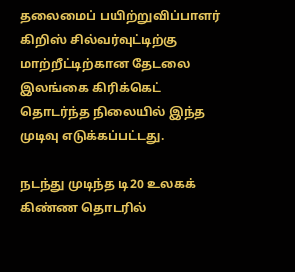தலைமைப் பயிற்றுவிப்பாளர் கிறிஸ் சில்வர்வுட்டிற்கு மாற்றீட்டிற்கான தேடலை இலங்கை கிரிக்கெட் தொடர்ந்த நிலையில் இந்த முடிவு எடுக்கப்பட்டது.

நடந்து முடிந்த டி20 உலகக் கிண்ண தொடரில்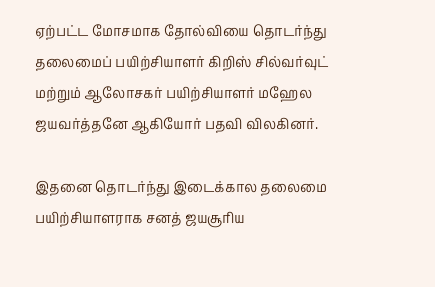ஏற்பட்ட மோசமாக தோல்வியை தொடர்ந்து தலைமைப் பயிற்சியாளர் கிறிஸ் சில்வர்வுட் மற்றும் ஆலோசகர் பயிற்சியாளர் மஹேல ஜயவர்த்தனே ஆகியோர் பதவி விலகினர்.

இதனை தொடர்ந்து இடைக்கால தலைமை பயிற்சியாளராக சனத் ஜயசூரிய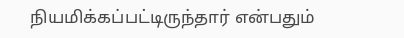நியமிக்கப்பட்டிருந்தார் என்பதும்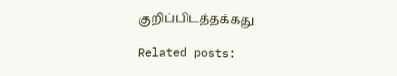குறிப்பிடத்தக்கது

Related posts: